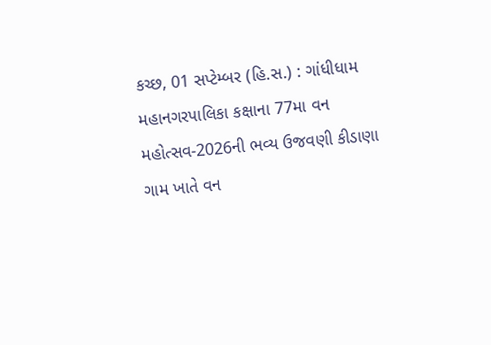કચ્છ, 01 સપ્ટેમ્બર (હિ.સ.) : ગાંધીધામ મહાનગરપાલિકા કક્ષાના 77મા વન મહોત્સવ-2026ની ભવ્ય ઉજવણી કીડાણા ગામ ખાતે વન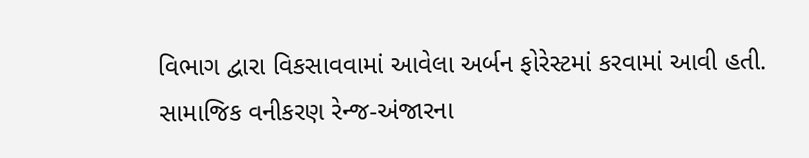વિભાગ દ્વારા વિકસાવવામાં આવેલા અર્બન ફોરેસ્ટમાં કરવામાં આવી હતી. સામાજિક વનીકરણ રેન્જ-અંજારના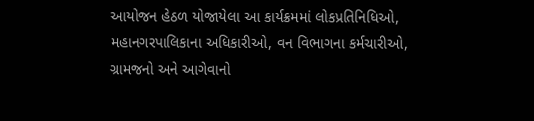આયોજન હેઠળ યોજાયેલા આ કાર્યક્રમમાં લોકપ્રતિનિધિઓ, મહાનગરપાલિકાના અધિકારીઓ, વન વિભાગના કર્મચારીઓ, ગ્રામજનો અને આગેવાનો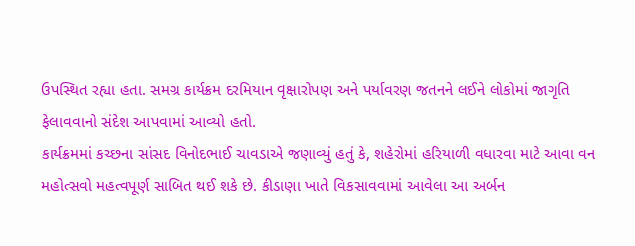ઉપસ્થિત રહ્યા હતા. સમગ્ર કાર્યક્રમ દરમિયાન વૃક્ષારોપણ અને પર્યાવરણ જતનને લઈને લોકોમાં જાગૃતિ ફેલાવવાનો સંદેશ આપવામાં આવ્યો હતો.
કાર્યક્રમમાં કચ્છના સાંસદ વિનોદભાઈ ચાવડાએ જણાવ્યું હતું કે, શહેરોમાં હરિયાળી વધારવા માટે આવા વન મહોત્સવો મહત્વપૂર્ણ સાબિત થઈ શકે છે. કીડાણા ખાતે વિકસાવવામાં આવેલા આ અર્બન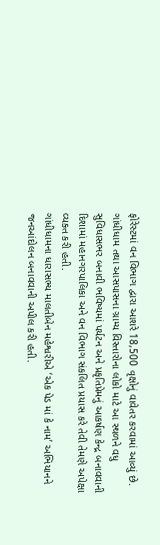ફોરેસ્ટમાં વન વિભાગ દ્વારા આશરે 18,500 વૃક્ષોનું વાવેતર કરવામાં આવ્યું છે. ગાંધીધામ તથા આસપાસના ગ્રામ્ય વિસ્તારોના લોકો માટે આ સ્થળને વધુ સુવિધાસભર બનાવી ભવિષ્યમાં પર્યટન અને પ્રકૃતિપ્રેમનું આકર્ષણ કેન્દ્ર બનાવવાની દિશામાં મહાનગરપાલિકા અને વન વિભાગ સંકલિત પ્રયાસ કરે તેવી તેમણે અપેક્ષા વ્યક્ત કરી હતી.
ગાંધીધામના ધારાસભ્ય માલતીબેન મહેશ્વરીએ ‘એક પેડ માં કે નામ’ અભિયાનને જનઆંદોલન બનાવવાની અપીલ કરી હતી.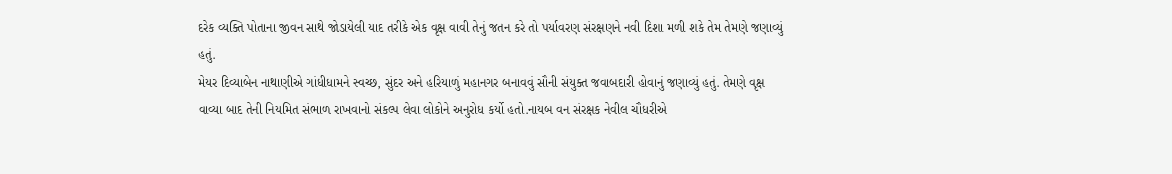દરેક વ્યક્તિ પોતાના જીવન સાથે જોડાયેલી યાદ તરીકે એક વૃક્ષ વાવી તેનું જતન કરે તો પર્યાવરણ સંરક્ષણને નવી દિશા મળી શકે તેમ તેમણે જણાવ્યું હતું.
મેયર દિવ્યાબેન નાથાણીએ ગાંધીધામને સ્વચ્છ, સુંદર અને હરિયાળું મહાનગર બનાવવું સૌની સંયુક્ત જવાબદારી હોવાનું જણાવ્યું હતું. તેમણે વૃક્ષ વાવ્યા બાદ તેની નિયમિત સંભાળ રાખવાનો સંકલ્પ લેવા લોકોને અનુરોધ કર્યો હતો.નાયબ વન સંરક્ષક નેવીલ ચૌધરીએ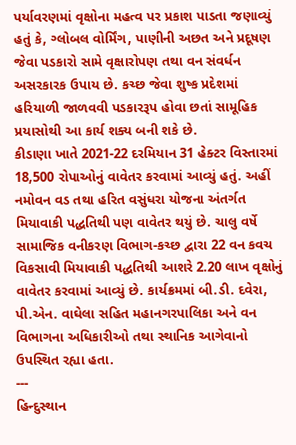પર્યાવરણમાં વૃક્ષોના મહત્વ પર પ્રકાશ પાડતા જણાવ્યું હતું કે, ગ્લોબલ વોર્મિંગ, પાણીની અછત અને પ્રદૂષણ જેવા પડકારો સામે વૃક્ષારોપણ તથા વન સંવર્ધન અસરકારક ઉપાય છે. કચ્છ જેવા શુષ્ક પ્રદેશમાં હરિયાળી જાળવવી પડકારરૂપ હોવા છતાં સામૂહિક પ્રયાસોથી આ કાર્ય શક્ય બની શકે છે.
કીડાણા ખાતે 2021-22 દરમિયાન 31 હેક્ટર વિસ્તારમાં 18,500 રોપાઓનું વાવેતર કરવામાં આવ્યું હતું. અહીં નમોવન વડ તથા હરિત વસુંધરા યોજના અંતર્ગત મિયાવાકી પદ્ધતિથી પણ વાવેતર થયું છે. ચાલુ વર્ષે સામાજિક વનીકરણ વિભાગ-કચ્છ દ્વારા 22 વન કવચ વિકસાવી મિયાવાકી પદ્ધતિથી આશરે 2.20 લાખ વૃક્ષોનું વાવેતર કરવામાં આવ્યું છે. કાર્યક્રમમાં બી.ડી. દવેરા, પી.એન. વાઘેલા સહિત મહાનગરપાલિકા અને વન વિભાગના અધિકારીઓ તથા સ્થાનિક આગેવાનો ઉપસ્થિત રહ્યા હતા.
---
હિન્દુસ્થાન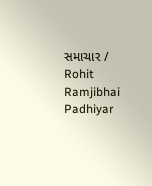સમાચાર / Rohit Ramjibhai Padhiyar